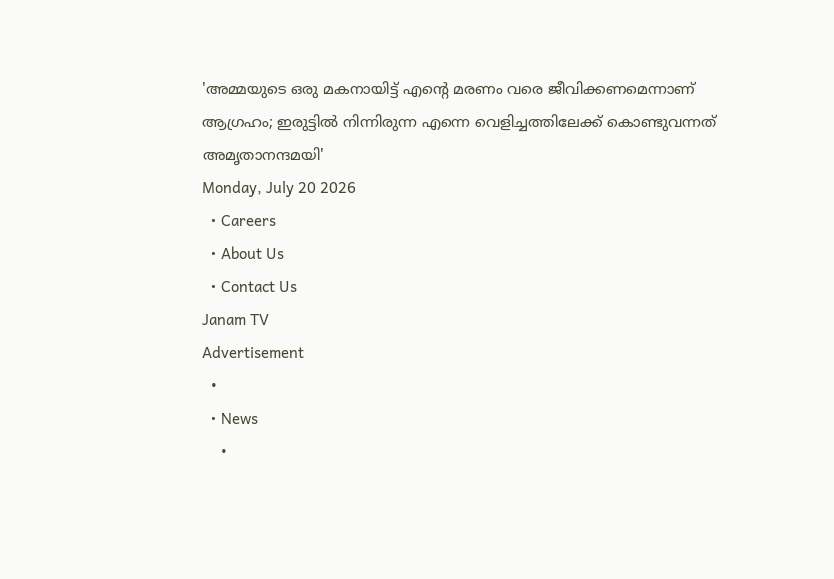'അമ്മയുടെ ഒരു മകനായിട്ട് എന്റെ മരണം വരെ ജീവിക്കണമെന്നാണ് ആഗ്രഹം; ഇരുട്ടിൽ നിന്നിരുന്ന എന്നെ വെളിച്ചത്തിലേക്ക് കൊണ്ടുവന്നത് അമൃതാനന്ദമയി'
Monday, July 20 2026
  • Careers
  • About Us
  • Contact Us
Janam TV
Advertisement
  •
  • News
    •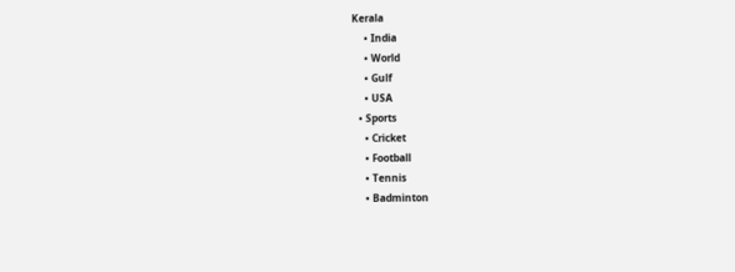Kerala
    • India
    • World
    • Gulf
    • USA
  • Sports
    • Cricket
    • Football
    • Tennis
    • Badminton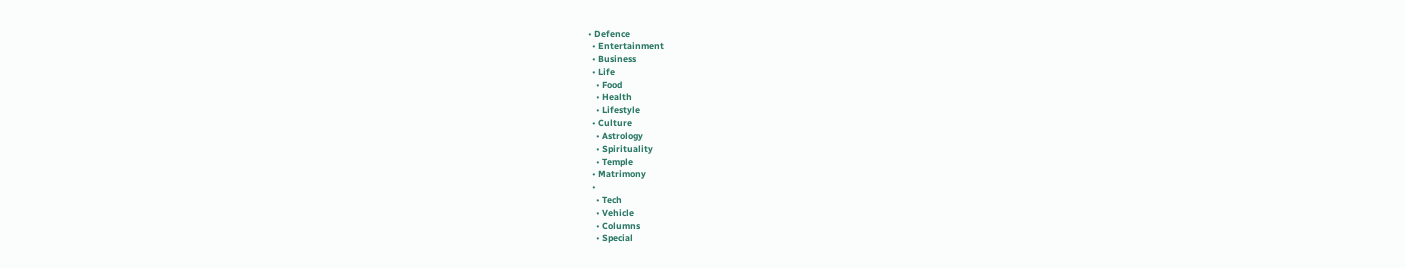• Defence
  • Entertainment
  • Business
  • Life
    • Food
    • Health
    • Lifestyle
  • Culture
    • Astrology
    • Spirituality
    • Temple
  • Matrimony
  •
    • Tech
    • Vehicle
    • Columns
    • Special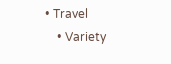• Travel
    • Variety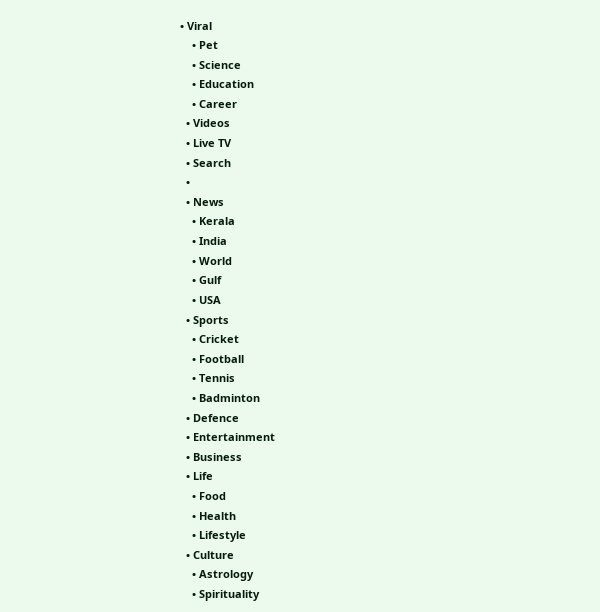• Viral
    • Pet
    • Science
    • Education
    • Career
  • Videos
  • Live TV
  • Search
  •
  • News
    • Kerala
    • India
    • World
    • Gulf
    • USA
  • Sports
    • Cricket
    • Football
    • Tennis
    • Badminton
  • Defence
  • Entertainment
  • Business
  • Life
    • Food
    • Health
    • Lifestyle
  • Culture
    • Astrology
    • Spirituality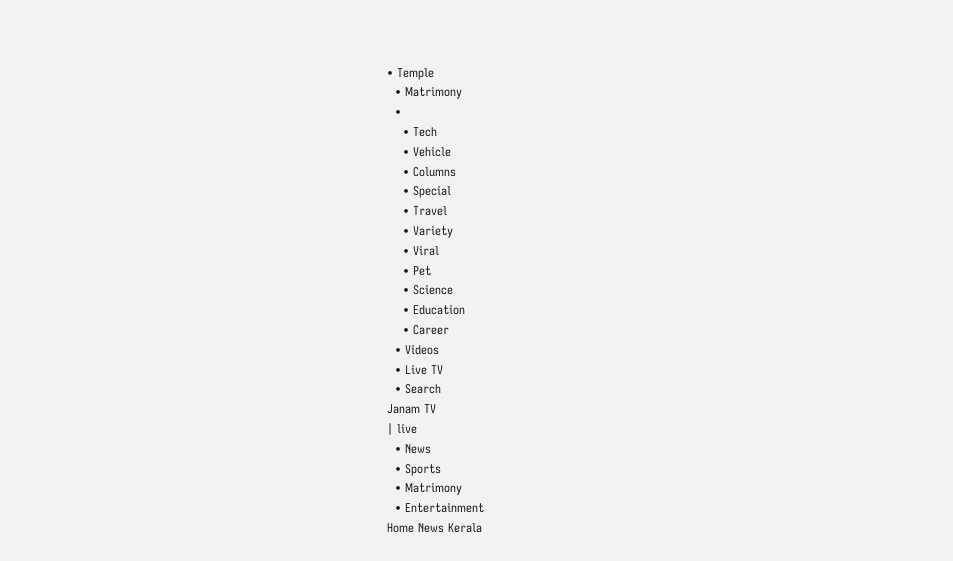• Temple
  • Matrimony
  •
    • Tech
    • Vehicle
    • Columns
    • Special
    • Travel
    • Variety
    • Viral
    • Pet
    • Science
    • Education
    • Career
  • Videos
  • Live TV
  • Search
Janam TV
| live
  • News
  • Sports
  • Matrimony
  • Entertainment
Home News Kerala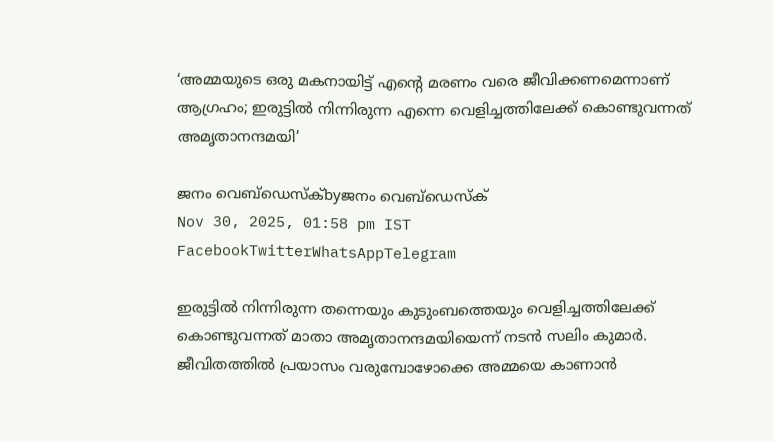‘അമ്മയുടെ ഒരു മകനായിട്ട് എന്റെ മരണം വരെ ജീവിക്കണമെന്നാണ് ആഗ്രഹം; ഇരുട്ടിൽ നിന്നിരുന്ന എന്നെ വെളിച്ചത്തിലേക്ക് കൊണ്ടുവന്നത് അമൃതാനന്ദമയി’

ജനം വെബ്‌ഡെസ്ക്byജനം വെബ്‌ഡെസ്ക്
Nov 30, 2025, 01:58 pm IST
FacebookTwitterWhatsAppTelegram

ഇരുട്ടിൽ നിന്നിരുന്ന തന്നെയും കുടുംബത്തെയും വെളിച്ചത്തിലേക്ക് കൊണ്ടുവന്നത് മാതാ അമൃതാനന്ദമയിയെന്ന് നടൻ സലിം കുമാർ. ജീവിതത്തിൽ പ്രയാസം വരുമ്പോഴോക്കെ അമ്മയെ കാണാൻ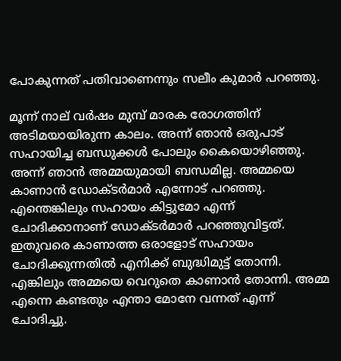പോകുന്നത് പതിവാണെന്നും സലീം കുമാർ പറഞ്ഞു.

മൂന്ന് നാല് വർഷം മുമ്പ് മാരക രോഗത്തിന് അടിമയായിരുന്ന കാലം. അന്ന് ഞാൻ ഒരുപാട് സഹായിച്ച ബന്ധുക്കൾ പോലും കൈയൊഴിഞ്ഞു. അന്ന് ഞാൻ അമ്മയുമായി ബന്ധമില്ല. അമ്മയെ കാണാൻ ഡോക്ടർമാർ എന്നോട് പറഞ്ഞു. എന്തെങ്കിലും സഹായം കിട്ടുമോ എന്ന് ചോദിക്കാനാണ് ഡോക്ടർമാർ പറഞ്ഞുവിട്ടത്.  ഇതുവരെ കാണാത്ത ഒരാളോട് സഹായം ചോദിക്കുന്നതിൽ എനിക്ക് ബുദ്ധിമുട്ട് തോന്നി. എങ്കിലും അമ്മയെ വെറുതെ കാണാൻ തോന്നി. അമ്മ എന്നെ കണ്ടതും എന്താ മോനേ വന്നത് എന്ന് ചോദിച്ചു.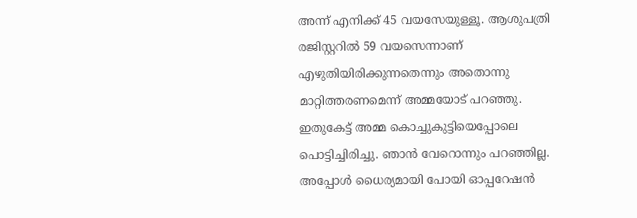അന്ന് എനിക്ക് 45 വയസേയുള്ളൂ. ആശുപത്രി രജിസ്റ്ററിൽ 59 വയസെന്നാണ് എഴുതിയിരിക്കുന്നതെന്നും അതൊന്നു മാറ്റിത്തരണമെന്ന് അമ്മയോട് പറഞ്ഞു. ഇതുകേട്ട് അമ്മ കൊച്ചുകുട്ടിയെപ്പോലെ പൊട്ടിച്ചിരിച്ചു. ഞാൻ വേറൊന്നും പറഞ്ഞില്ല. അപ്പോൾ ധൈര്യമായി പോയി ഓപ്പറേഷൻ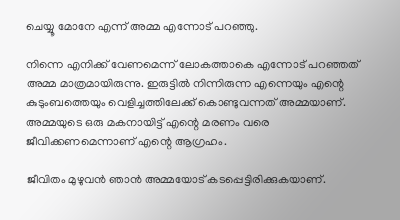ചെയ്യൂ മോനേ എന്ന് അമ്മ എന്നോട് പറഞ്ഞു.

നിന്നെ എനിക്ക് വേണമെന്ന് ലോകത്താകെ എന്നോട് പറഞ്ഞത് അമ്മ മാത്രമായിരുന്നു. ഇരുട്ടിൽ നിന്നിരുന്ന എന്നെയും എന്റെ കുടുംബത്തെയും വെളിച്ചത്തിലേക്ക് കൊണ്ടുവന്നത് അമ്മയാണ്. അമ്മയുടെ ഒരു മകനായിട്ട് എന്റെ മരണം വരെ ജീവിക്കണമെന്നാണ് എന്റെ ആഗ്രഹം.

ജീവിതം മുഴുവൻ ഞാൻ അമ്മയോട് കടപ്പെട്ടിരിക്കുകയാണ്.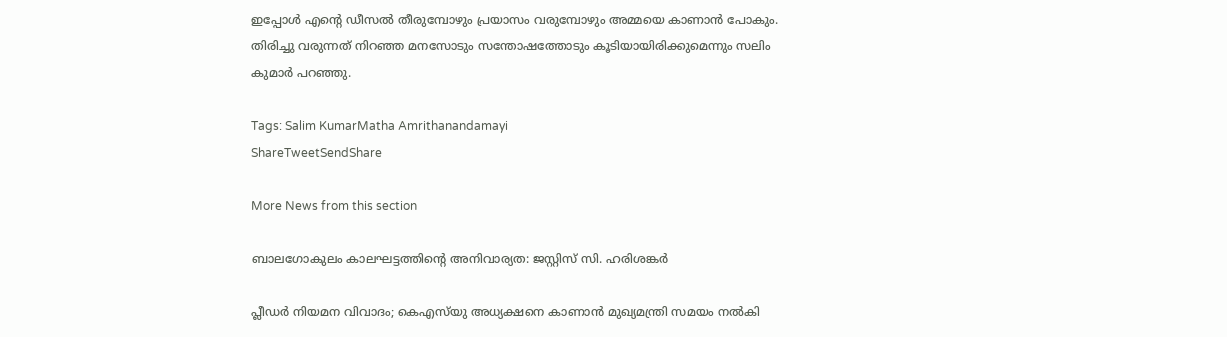ഇപ്പോൾ എന്റെ ഡീസൽ തീരുമ്പോഴും പ്രയാസം വരുമ്പോഴും അമ്മയെ കാണാൻ പോകും. തിരിച്ചു വരുന്നത് നിറഞ്ഞ മനസോടും സന്തോഷത്തോടും കൂടിയായിരിക്കുമെന്നും സലിം കുമാർ പറഞ്ഞു.

Tags: Salim KumarMatha Amrithanandamayi
ShareTweetSendShare

More News from this section

ബാലഗോകുലം കാലഘട്ടത്തിന്റെ അനിവാര്യത: ജസ്റ്റിസ് സി. ഹരിശങ്കര്‍

പ്ലീഡർ നിയമന വിവാദം; കെഎസ്‌യു അധ്യക്ഷനെ കാണാൻ മുഖ്യമന്ത്രി സമയം നൽകി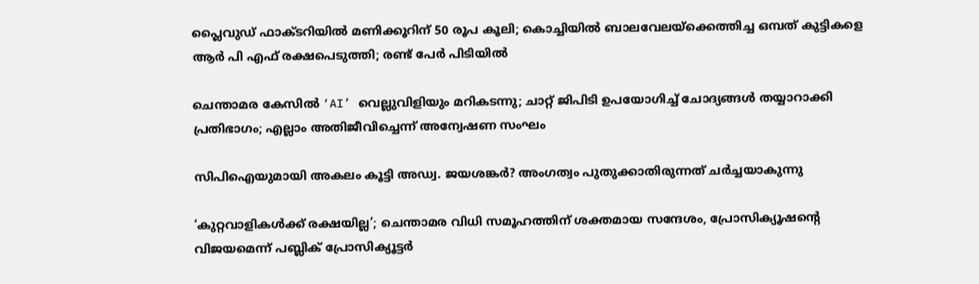പ്ലൈവുഡ് ഫാക്ടറിയിൽ മണിക്കൂറിന് 50 രൂപ കൂലി; കൊച്ചിയിൽ ബാലവേലയ്‌ക്കെത്തിച്ച ഒമ്പത് കുട്ടികളെ ആർ പി എഫ് രക്ഷപെടുത്തി; രണ്ട് പേർ പിടിയിൽ

ചെന്താമര കേസിൽ ‘AI’ വെല്ലുവിളിയും മറികടന്നു; ചാറ്റ് ജിപിടി ഉപയോഗിച്ച് ചോദ്യങ്ങൾ തയ്യാറാക്കി പ്രതിഭാഗം; എല്ലാം അതിജീവിച്ചെന്ന് അന്വേഷണ സംഘം

സിപിഐയുമായി അകലം കൂട്ടി അഡ്വ. ജയശങ്കർ? അംഗത്വം പുതുക്കാതിരുന്നത് ചർച്ചയാകുന്നു

‘കുറ്റവാളികൾക്ക് രക്ഷയില്ല’; ചെന്താമര വിധി സമൂഹത്തിന് ശക്തമായ സന്ദേശം, പ്രോസിക്യൂഷന്റെ വിജയമെന്ന് പബ്ലിക് പ്രോസിക്യൂട്ടർ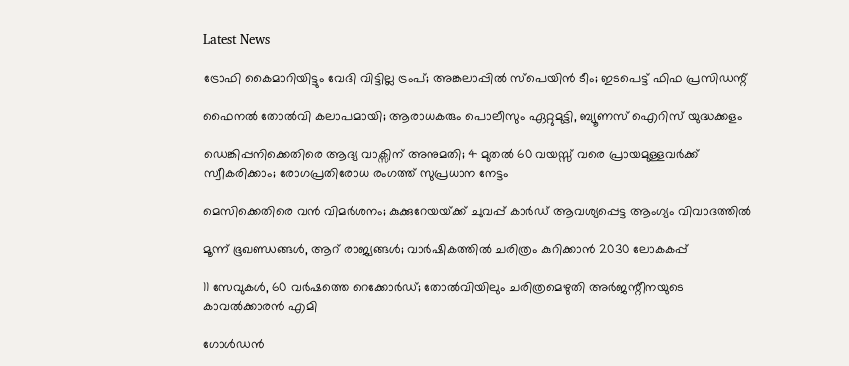Latest News

ട്രോഫി കൈമാറിയിട്ടും വേദി വിട്ടില്ല ട്രംപ്; അങ്കലാപ്പില്‍ സ്പെയിന്‍ ടീം; ഇടപെട്ട് ഫിഫ പ്രസിഡന്റ്

ഫൈനല്‍ തോല്‍വി കലാപമായി; ആരാധകരും പൊലീസും ഏറ്റുമുട്ടി, ബ്യൂണസ് ഐറിസ് യുദ്ധക്കളം

ഡെങ്കിപ്പനിക്കെതിരെ ആദ്യ വാക്സിന് അനുമതി; 4 മുതൽ 60 വയസ്സ് വരെ പ്രായമുള്ളവർക്ക് സ്വീകരിക്കാം; രോഗപ്രതിരോധ രംഗത്ത് സുപ്രധാന നേട്ടം

മെസിക്കെതിരെ വന്‍ വിമര്‍ശനം; കുക്കുറേയയ്‌ക്ക് ചുവപ്പ് കാര്‍ഡ് ആവശ്യപ്പെട്ട ആംഗ്യം വിവാദത്തില്‍

മൂന്ന് ഭൂഖണ്ഡങ്ങള്‍, ആറ് രാജ്യങ്ങള്‍; വാര്‍ഷികത്തില്‍ ചരിത്രം കുറിക്കാന്‍ 2030 ലോകകപ്പ്

11 സേവുകള്‍, 60 വര്‍ഷത്തെ റെക്കോര്‍ഡ്; തോല്‍വിയിലും ചരിത്രമെഴുതി അര്‍ജന്റീനയുടെ കാവല്‍ക്കാരന്‍ എമി

ഗോള്‍ഡന്‍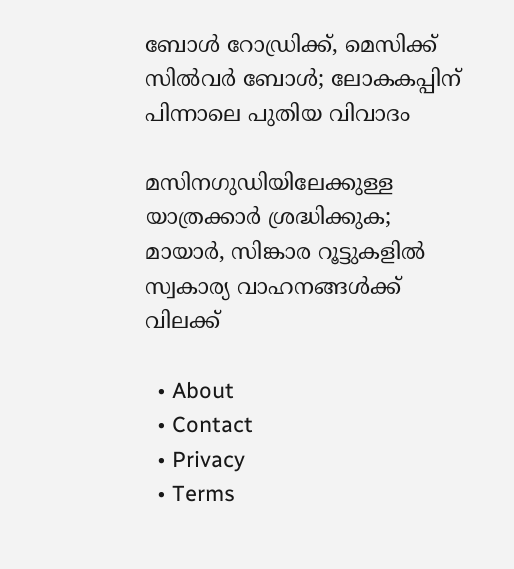ബോള്‍ റോഡ്രിക്ക്, മെസിക്ക് സില്‍വര്‍ ബോള്‍; ലോകകപ്പിന് പിന്നാലെ പുതിയ വിവാദം

മസിനഗുഡിയിലേക്കുള്ള യാത്രക്കാർ ശ്രദ്ധിക്കുക; മായാർ, സിങ്കാര റൂട്ടുകളിൽ സ്വകാര്യ വാഹനങ്ങൾക്ക് വിലക്ക്

  • About
  • Contact
  • Privacy
  • Terms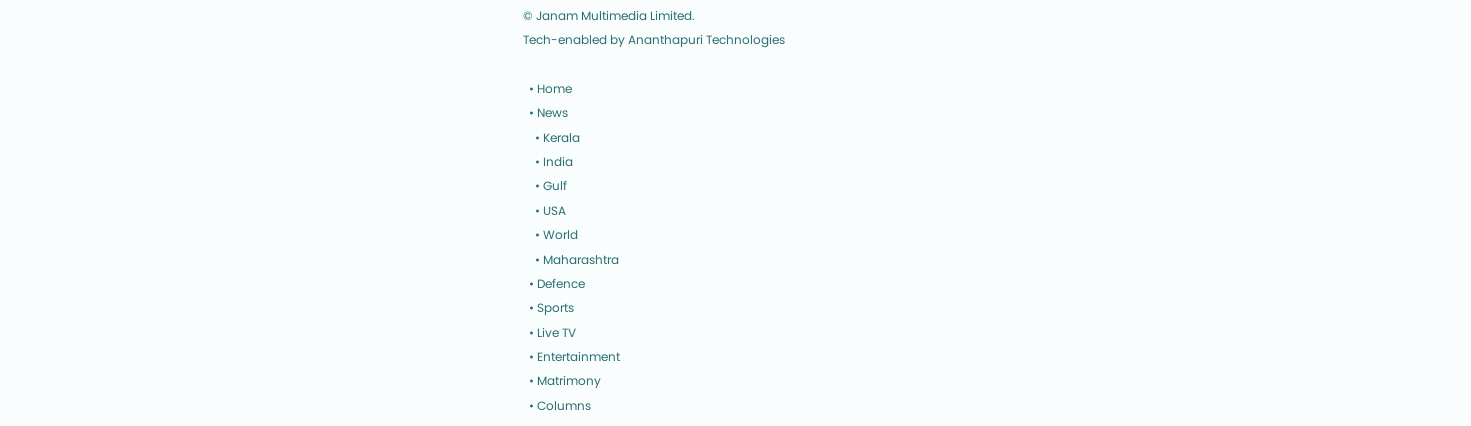© Janam Multimedia Limited.
Tech-enabled by Ananthapuri Technologies

  • Home
  • News
    • Kerala
    • India
    • Gulf
    • USA
    • World
    • Maharashtra
  • Defence
  • Sports
  • Live TV
  • Entertainment
  • Matrimony
  • Columns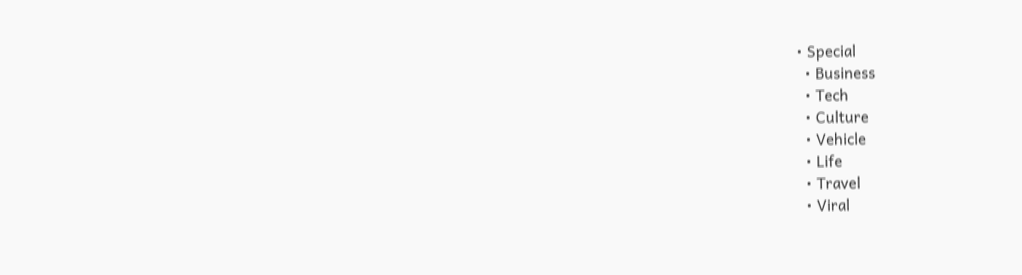• Special
  • Business
  • Tech
  • Culture
  • Vehicle
  • Life
  • Travel
  • Viral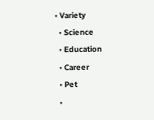• Variety
  • Science
  • Education
  • Career
  • Pet
  •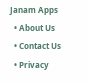Janam Apps
  • About Us
  • Contact Us
  • Privacy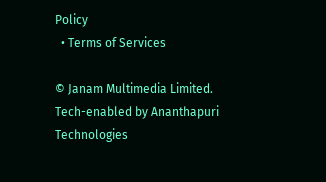Policy
  • Terms of Services

© Janam Multimedia Limited.
Tech-enabled by Ananthapuri Technologies